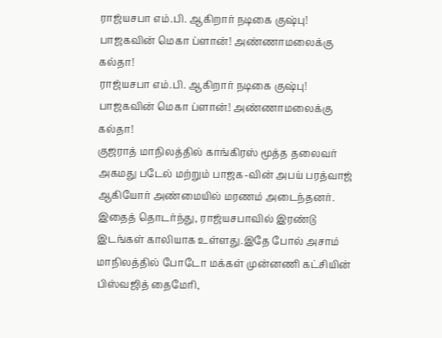ராஜ்யசபா எம்.பி. ஆகிறார் நடிகை குஷ்பு! பாஜகவின் மெகா ப்ளான்! அண்ணாமலைக்கு கல்தா!
ராஜ்யசபா எம்.பி. ஆகிறார் நடிகை குஷ்பு! பாஜகவின் மெகா ப்ளான்! அண்ணாமலைக்கு கல்தா!
குஜராத் மாநிலத்தில் காங்கிரஸ் மூத்த தலைவர் அகமது படேல் மற்றும் பாஜக-வின் அபய் பரத்வாஜ் ஆகியோர் அண்மையில் மரணம் அடைந்தனர். இதைத் தொடர்ந்து, ராஜ்யசபாவில் இரண்டு இடங்கள் காலியாக உள்ளது.இதே போல் அசாம் மாநிலத்தில் போடோ மக்கள் முன்னணி கட்சியின் பிஸ்வஜித் தைமேரி,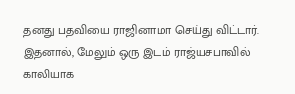தனது பதவியை ராஜினாமா செய்து விட்டார். இதனால், மேலும் ஒரு இடம் ராஜ்யசபாவில் காலியாக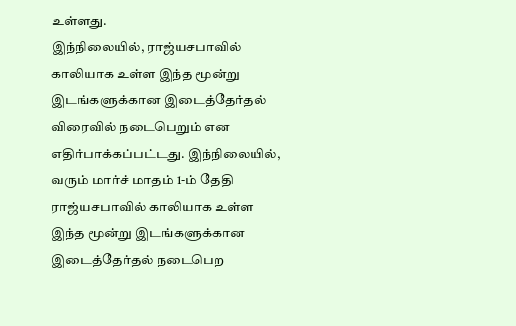உள்ளது.
இந்நிலையில், ராஜ்யசபாவில் காலியாக உள்ள இந்த மூன்று இடங்களுக்கான இடைத்தேர்தல் விரைவில் நடைபெறும் என எதிர்பாக்கப்பட்டது. இந்நிலையில், வரும் மார்ச் மாதம் 1-ம் தேதி ராஜ்யசபாவில் காலியாக உள்ள இந்த மூன்று இடங்களுக்கான இடைத்தேர்தல் நடைபெற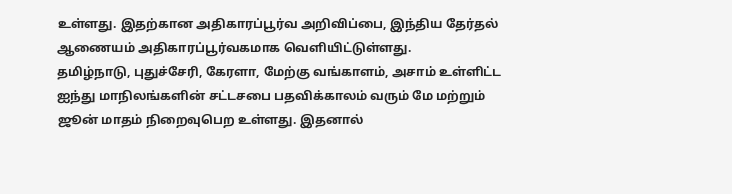உள்ளது. இதற்கான அதிகாரப்பூர்வ அறிவிப்பை, இந்திய தேர்தல் ஆணையம் அதிகாரப்பூர்வகமாக வெளியிட்டுள்ளது.
தமிழ்நாடு, புதுச்சேரி, கேரளா, மேற்கு வங்காளம், அசாம் உள்ளிட்ட ஐந்து மாநிலங்களின் சட்டசபை பதவிக்காலம் வரும் மே மற்றும் ஜூன் மாதம் நிறைவுபெற உள்ளது. இதனால்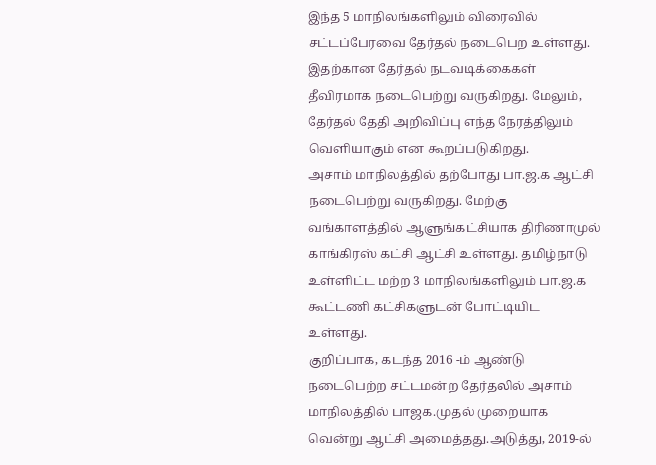இந்த 5 மாநிலங்களிலும் விரைவில் சட்டப்பேரவை தேர்தல் நடைபெற உள்ளது. இதற்கான தேர்தல் நடவடிக்கைகள் தீவிரமாக நடைபெற்று வருகிறது. மேலும், தேர்தல் தேதி அறிவிப்பு எந்த நேரத்திலும் வெளியாகும் என கூறப்படுகிறது.
அசாம் மாநிலத்தில் தற்போது பா.ஜ.க ஆட்சி நடைபெற்று வருகிறது. மேற்கு வங்காளத்தில் ஆளுங்கட்சியாக திரிணாமுல் காங்கிரஸ் கட்சி ஆட்சி உள்ளது. தமிழ்நாடு உள்ளிட்ட மற்ற 3 மாநிலங்களிலும் பா.ஜ.க கூட்டணி கட்சிகளுடன் போட்டியிட உள்ளது.
குறிப்பாக, கடந்த 2016 -ம் ஆண்டு நடைபெற்ற சட்டமன்ற தேர்தலில் அசாம் மாநிலத்தில் பாஜக.முதல் முறையாக வென்று ஆட்சி அமைத்தது.அடுத்து, 2019-ல்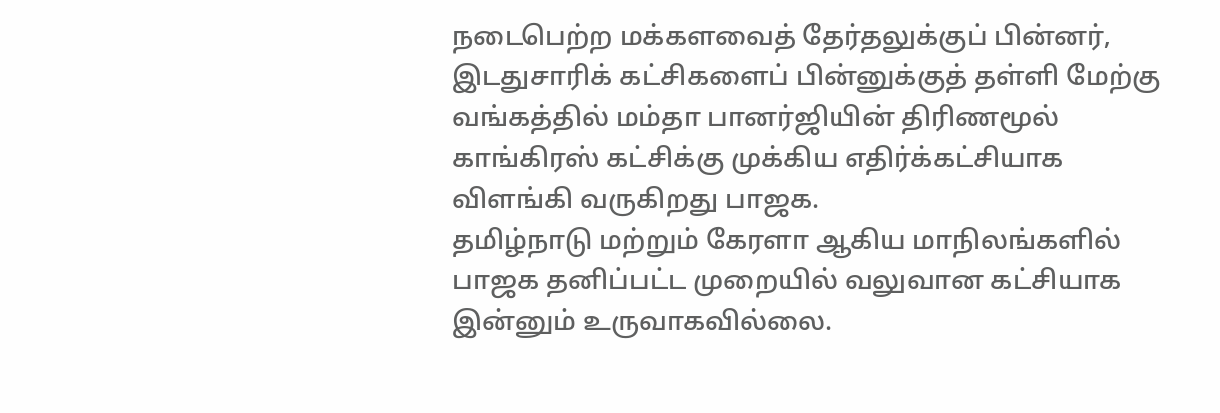நடைபெற்ற மக்களவைத் தேர்தலுக்குப் பின்னர், இடதுசாரிக் கட்சிகளைப் பின்னுக்குத் தள்ளி மேற்கு வங்கத்தில் மம்தா பானர்ஜியின் திரிணமூல் காங்கிரஸ் கட்சிக்கு முக்கிய எதிர்க்கட்சியாக விளங்கி வருகிறது பாஜக.
தமிழ்நாடு மற்றும் கேரளா ஆகிய மாநிலங்களில் பாஜக தனிப்பட்ட முறையில் வலுவான கட்சியாக இன்னும் உருவாகவில்லை.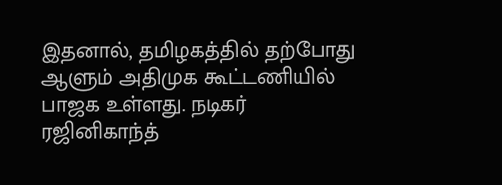இதனால், தமிழகத்தில் தற்போது ஆளும் அதிமுக கூட்டணியில் பாஜக உள்ளது. நடிகர் ரஜினிகாந்த்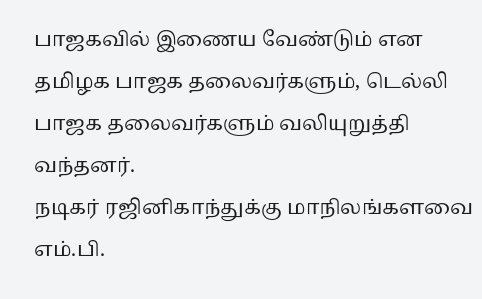பாஜகவில் இணைய வேண்டும் என தமிழக பாஜக தலைவர்களும், டெல்லி பாஜக தலைவர்களும் வலியுறுத்தி வந்தனர்.
நடிகர் ரஜினிகாந்துக்கு மாநிலங்களவை எம்.பி.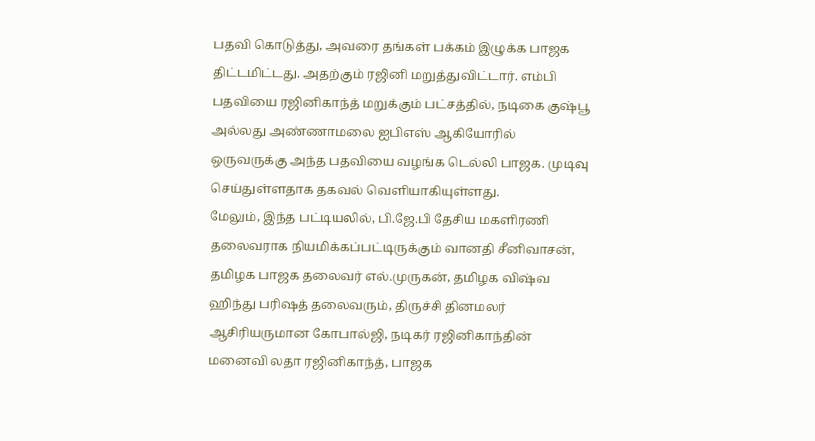பதவி கொடுத்து, அவரை தங்கள் பக்கம் இழுக்க பாஜக திட்டமிட்டது. அதற்கும் ரஜினி மறுத்துவிட்டார். எம்பி பதவியை ரஜினிகாந்த் மறுக்கும் பட்சத்தில், நடிகை குஷ்பூ அல்லது அண்ணாமலை ஐபிஎஸ் ஆகியோரில் ஒருவருக்கு அந்த பதவியை வழங்க டெல்லி பாஜக. முடிவு செய்துள்ளதாக தகவல் வெளியாகியுள்ளது.
மேலும், இந்த பட்டியலில், பி.ஜே.பி தேசிய மகளிரணி தலைவராக நியமிக்கப்பட்டிருக்கும் வானதி சீனிவாசன், தமிழக பாஜக தலைவர் எல்.முருகன், தமிழக விஷ்வ ஹிந்து பரிஷத் தலைவரும், திருச்சி தினமலர் ஆசிரியருமான கோபால்ஜி, நடிகர் ரஜினிகாந்தின் மனைவி லதா ரஜினிகாந்த், பாஜக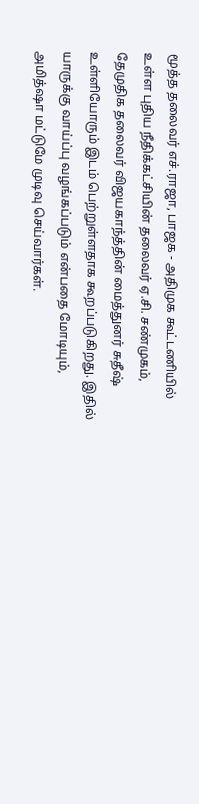மூத்த தலைவர் எச்.ராஜா, பாஜக - அதிமுக கூட்டணியில் உள்ள புதிய நீதிக்கட்சியின் தலைவர் ஏ.சி. சண்முகம், தேமுதிக தலைவர் விஜயகாந்த்தின் மைத்துனர் சுதீஷ் உள்ளியோரும் இடம் பெற்றுள்ளதாக கூறப்படுகிறது. இதில் யாருக்கு வாய்ப்பு வழங்கப்படும் என்பதை மோடியும், அமித்ஷா மட்டுமே முடிவு செய்வார்கள்.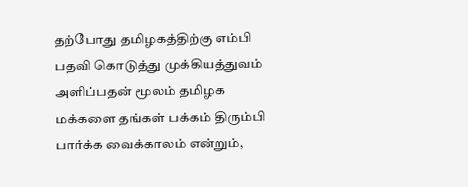தற்போது தமிழகத்திற்கு எம்பி பதவி கொடுத்து முக்கியத்துவம் அளிப்பதன் மூலம் தமிழக மக்களை தங்கள் பக்கம் திரும்பி பார்க்க வைக்காலம் என்றும்,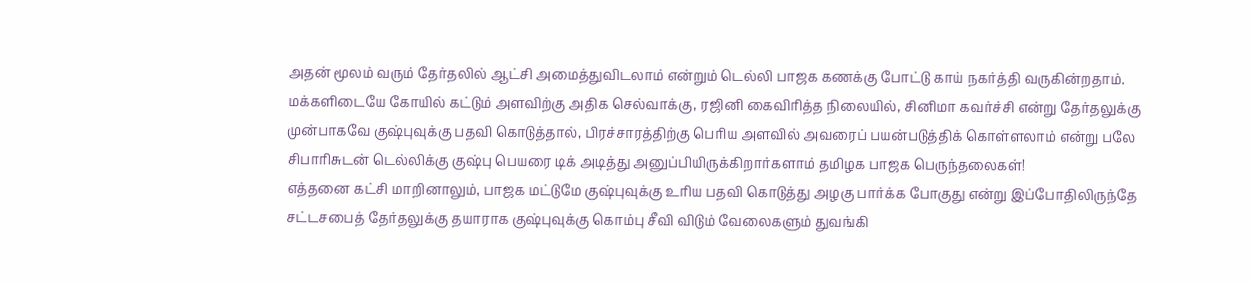அதன் மூலம் வரும் தேர்தலில் ஆட்சி அமைத்துவிடலாம் என்றும் டெல்லி பாஜக கணக்கு போட்டு காய் நகர்த்தி வருகின்றதாம். மக்களிடையே கோயில் கட்டும் அளவிற்கு அதிக செல்வாக்கு, ரஜினி கைவிரித்த நிலையில், சினிமா கவர்ச்சி என்று தேர்தலுக்கு முன்பாகவே குஷ்புவுக்கு பதவி கொடுத்தால், பிரச்சாரத்திற்கு பெரிய அளவில் அவரைப் பயன்படுத்திக் கொள்ளலாம் என்று பலே சிபாரிசுடன் டெல்லிக்கு குஷ்பு பெயரை டிக் அடித்து அனுப்பியிருக்கிறார்களாம் தமிழக பாஜக பெருந்தலைகள்!
எத்தனை கட்சி மாறினாலும், பாஜக மட்டுமே குஷ்புவுக்கு உரிய பதவி கொடுத்து அழகு பார்க்க போகுது என்று இப்போதிலிருந்தே சட்டசபைத் தேர்தலுக்கு தயாராக குஷ்புவுக்கு கொம்பு சீவி விடும் வேலைகளும் துவங்கி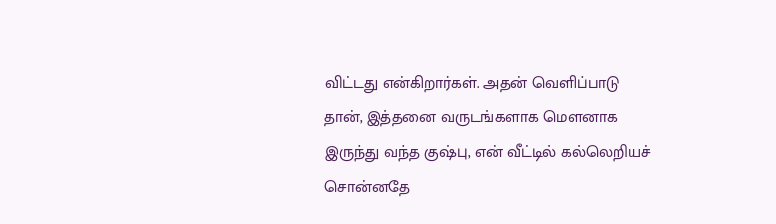விட்டது என்கிறார்கள். அதன் வெளிப்பாடு தான், இத்தனை வருடங்களாக மெளனாக இருந்து வந்த குஷ்பு, என் வீட்டில் கல்லெறியச் சொன்னதே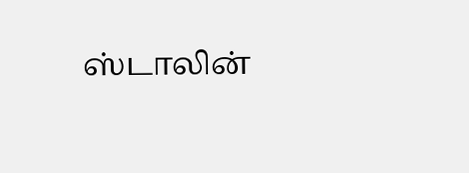ஸ்டாலின்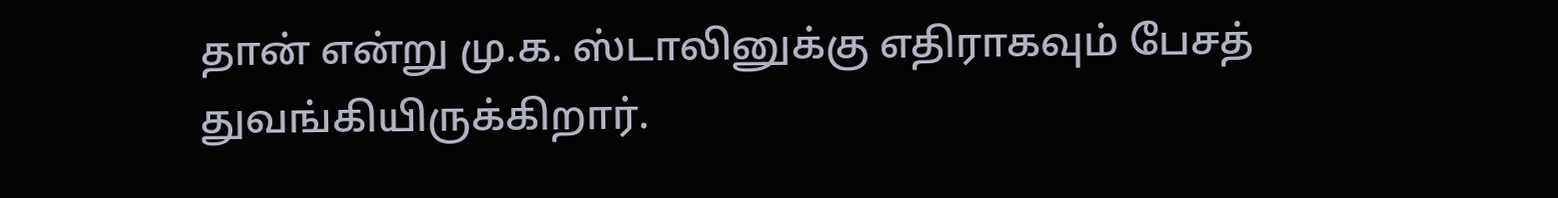தான் என்று மு.க. ஸ்டாலினுக்கு எதிராகவும் பேசத் துவங்கியிருக்கிறார்.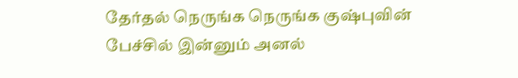தேர்தல் நெருங்க நெருங்க குஷ்புவின் பேச்சில் இன்னும் அனல்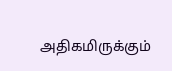அதிகமிருக்கும்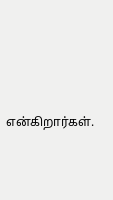என்கிறார்கள்.